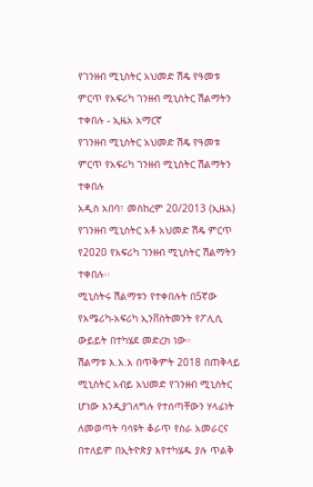የገንዘብ ሚኒስትር አህመድ ሽዴ የዓመቱ ምርጥ የአፍሪካ ገንዘብ ሚኒስትር ሽልማትን ተቀበሉ - ኢዜአ አማርኛ
የገንዘብ ሚኒስትር አህመድ ሽዴ የዓመቱ ምርጥ የአፍሪካ ገንዘብ ሚኒስትር ሽልማትን ተቀበሉ
አዲስ አበባ፣ መስከረም 20/2013 (ኢዜአ) የገንዘብ ሚኒስትር አቶ አህመድ ሽዴ ምርጥ የ2020 የአፍሪካ ገንዘብ ሚኒስትር ሽልማትን ተቀበሉ፡፡
ሚኒስትሩ ሽልማቱን የተቀበሉት በ5ኛው የአሜሪካ-አፍሪካ ኢንቨስትመንት የፖሊሲ ውይይት በተካሄደ መድረክ ነው።
ሽልማቱ እ.አ.አ በጥቅምት 2018 በጠቅላይ ሚኒስትር አብይ አህመድ የገንዘብ ሚኒስትር ሆነው እንዲያገለግሉ የተሰጣቸውን ሃላፊነት ለመወጣት ባሳዩት ቆራጥ የስራ አመራርና በተለይም በኢትዮጵያ እየተካሄዱ ያሉ ጥልቅ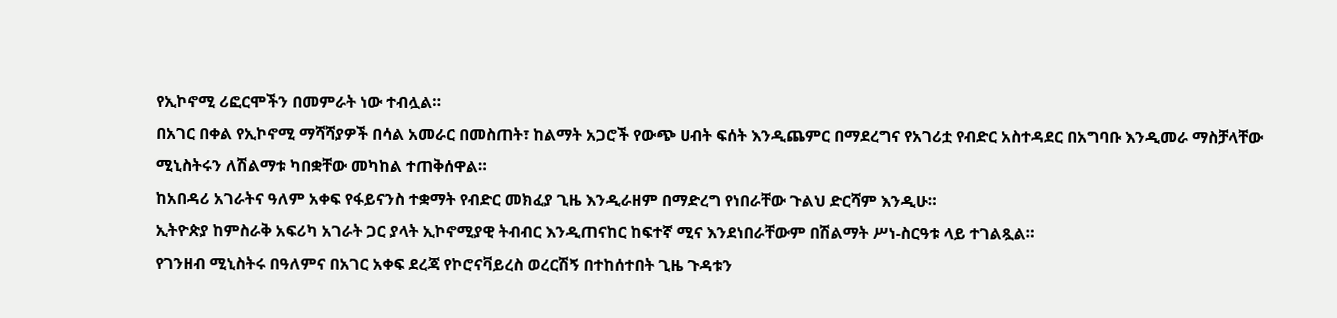የኢኮኖሚ ሪፎርሞችን በመምራት ነው ተብሏል።
በአገር በቀል የኢኮኖሚ ማሻሻያዎች በሳል አመራር በመስጠት፣ ከልማት አጋሮች የውጭ ሀብት ፍሰት እንዲጨምር በማደረግና የአገሪቷ የብድር አስተዳደር በአግባቡ እንዲመራ ማስቻላቸው ሚኒስትሩን ለሽልማቱ ካበቋቸው መካከል ተጠቅሰዋል።
ከአበዳሪ አገራትና ዓለም አቀፍ የፋይናንስ ተቋማት የብድር መክፈያ ጊዜ እንዲራዘም በማድረግ የነበራቸው ጉልህ ድርሻም እንዲሁ።
ኢትዮጵያ ከምስራቅ አፍሪካ አገራት ጋር ያላት ኢኮኖሚያዊ ትብብር እንዲጠናከር ከፍተኛ ሚና እንደነበራቸውም በሽልማት ሥነ-ስርዓቱ ላይ ተገልጿል።
የገንዘብ ሚኒስትሩ በዓለምና በአገር አቀፍ ደረጃ የኮሮናቫይረስ ወረርሽኝ በተከሰተበት ጊዜ ጉዳቱን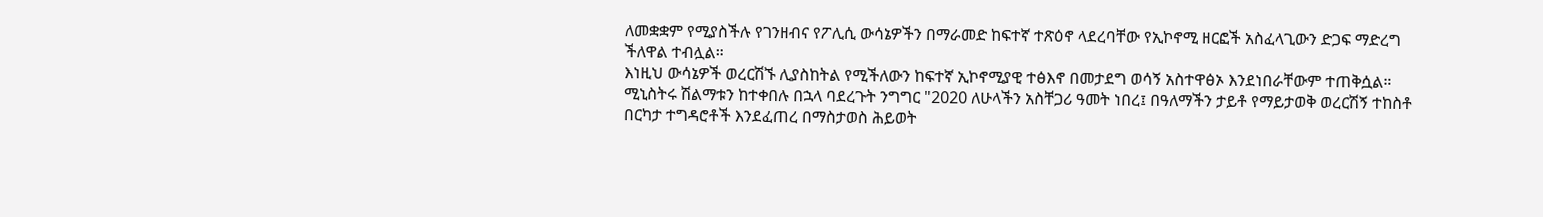ለመቋቋም የሚያስችሉ የገንዘብና የፖሊሲ ውሳኔዎችን በማራመድ ከፍተኛ ተጽዕኖ ላደረባቸው የኢኮኖሚ ዘርፎች አስፈላጊውን ድጋፍ ማድረግ ችለዋል ተብሏል።
እነዚህ ውሳኔዎች ወረርሽኙ ሊያስከትል የሚችለውን ከፍተኛ ኢኮኖሚያዊ ተፅእኖ በመታደግ ወሳኝ አስተዋፅኦ እንደነበራቸውም ተጠቅሷል።
ሚኒስትሩ ሽልማቱን ከተቀበሉ በኋላ ባደረጉት ንግግር "2020 ለሁላችን አስቸጋሪ ዓመት ነበረ፤ በዓለማችን ታይቶ የማይታወቅ ወረርሽኝ ተከስቶ በርካታ ተግዳሮቶች እንደፈጠረ በማስታወስ ሕይወት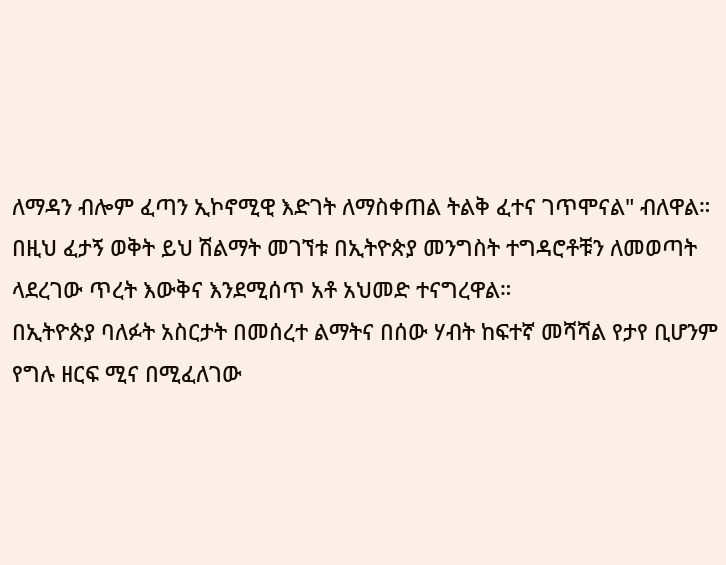ለማዳን ብሎም ፈጣን ኢኮኖሚዊ እድገት ለማስቀጠል ትልቅ ፈተና ገጥሞናል" ብለዋል።
በዚህ ፈታኝ ወቅት ይህ ሽልማት መገኘቱ በኢትዮጵያ መንግስት ተግዳሮቶቹን ለመወጣት ላደረገው ጥረት እውቅና እንደሚሰጥ አቶ አህመድ ተናግረዋል።
በኢትዮጵያ ባለፉት አስርታት በመሰረተ ልማትና በሰው ሃብት ከፍተኛ መሻሻል የታየ ቢሆንም የግሉ ዘርፍ ሚና በሚፈለገው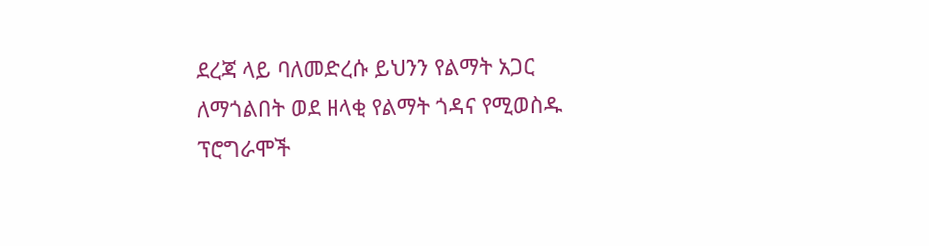ደረጃ ላይ ባለመድረሱ ይህንን የልማት አጋር ለማጎልበት ወደ ዘላቂ የልማት ጎዳና የሚወስዱ ፕሮግራሞች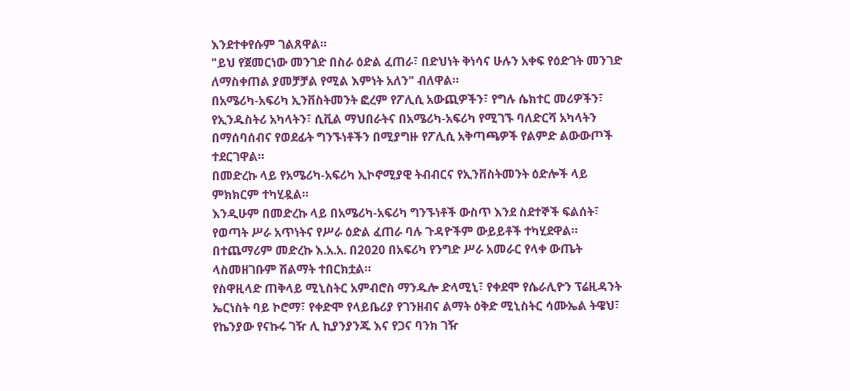እንደተቀየሱም ገልጸዋል።
"ይህ የጀመርነው መንገድ በስራ ዕድል ፈጠራ፣ በድህነት ቅነሳና ሁሉን አቀፍ የዕድገት መንገድ ለማስቀጠል ያመቻቻል የሚል እምነት አለን" ብለዋል።
በአሜሪካ-አፍሪካ ኢንቨስትመንት ፎረም የፖሊሲ አውጪዎችን፣ የግሉ ሴክተር መሪዎችን፣ የኢንዱስትሪ አካላትን፣ ሲቪል ማህበራትና በአሜሪካ-አፍሪካ የሚገኙ ባለድርሻ አካላትን በማሰባሰብና የወደፊት ግንኙነቶችን በሚያግዙ የፖሊሲ አቅጣጫዎች የልምድ ልውውጦች ተደርገዋል።
በመድረኩ ላይ የአሜሪካ-አፍሪካ ኢኮኖሚያዊ ትብብርና የኢንቨስትመንት ዕድሎች ላይ ምክክርም ተካሂዷል።
እንዲሁም በመድረኩ ላይ በአሜሪካ-አፍሪካ ግንኙነቶች ውስጥ እንደ ስደተኞች ፍልሰት፣ የወጣት ሥራ አጥነትና የሥራ ዕድል ፈጠራ ባሉ ጉዳዮችም ውይይቶች ተካሂደዋል።
በተጨማሪም መድረኩ እ.አ.አ. በ2020 በአፍሪካ የንግድ ሥራ አመራር የላቀ ውጤት ላስመዘገቡም ሽልማት ተበርክቷል።
የስዋዚላድ ጠቅላይ ሚኒስትር አምብሮስ ማንዱሎ ድላሚኒ፣ የቀደሞ የሴራሊዮን ፕሬዚዳንት ኤርነስት ባይ ኮሮማ፣ የቀድሞ የላይቤሪያ የገንዘብና ልማት ዕቅድ ሚኒስትር ሳሙኤል ትዌህ፣ የኬንያው የናኩሩ ገዥ ሊ ኪያንያንጁ እና የጋና ባንክ ገዥ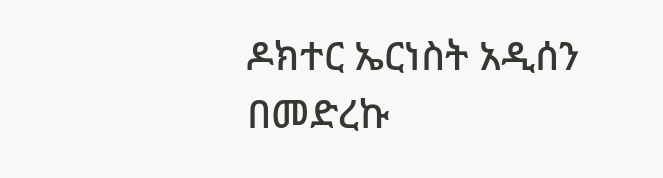ዶክተር ኤርነስት አዲሰን በመድረኩ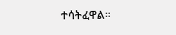ተሳትፈዋል።